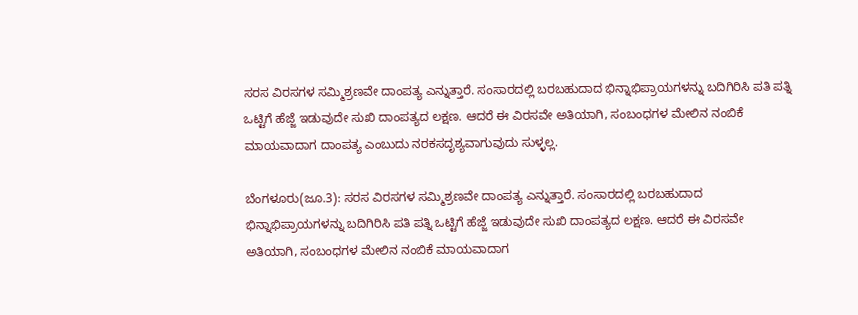ಸರಸ ವಿರಸಗಳ ಸಮ್ಮಿಶ್ರಣವೇ ದಾಂಪತ್ಯ ಎನ್ನುತ್ತಾರೆ. ಸಂಸಾರದಲ್ಲಿ ಬರಬಹುದಾದ ಭಿನ್ನಾಭಿಪ್ರಾಯಗಳನ್ನು ಬದಿಗಿರಿಸಿ ಪತಿ ಪತ್ನಿ ಒಟ್ಟಿಗೆ ಹೆಜ್ಜೆ ಇಡುವುದೇ ಸುಖಿ ದಾಂಪತ್ಯದ ಲಕ್ಷಣ. ಆದರೆ ಈ ವಿರಸವೇ ಅತಿಯಾಗಿ, ಸಂಬಂಧಗಳ ಮೇಲಿನ ನಂಬಿಕೆ ಮಾಯವಾದಾಗ ದಾಂಪತ್ಯ ಎಂಬುದು ನರಕಸದೃಶ್ಯವಾಗುವುದು ಸುಳ್ಳಲ್ಲ.

ಬೆಂಗಳೂರು(ಜೂ.3): ಸರಸ ವಿರಸಗಳ ಸಮ್ಮಿಶ್ರಣವೇ ದಾಂಪತ್ಯ ಎನ್ನುತ್ತಾರೆ. ಸಂಸಾರದಲ್ಲಿ ಬರಬಹುದಾದ ಭಿನ್ನಾಭಿಪ್ರಾಯಗಳನ್ನು ಬದಿಗಿರಿಸಿ ಪತಿ ಪತ್ನಿ ಒಟ್ಟಿಗೆ ಹೆಜ್ಜೆ ಇಡುವುದೇ ಸುಖಿ ದಾಂಪತ್ಯದ ಲಕ್ಷಣ. ಆದರೆ ಈ ವಿರಸವೇ ಅತಿಯಾಗಿ, ಸಂಬಂಧಗಳ ಮೇಲಿನ ನಂಬಿಕೆ ಮಾಯವಾದಾಗ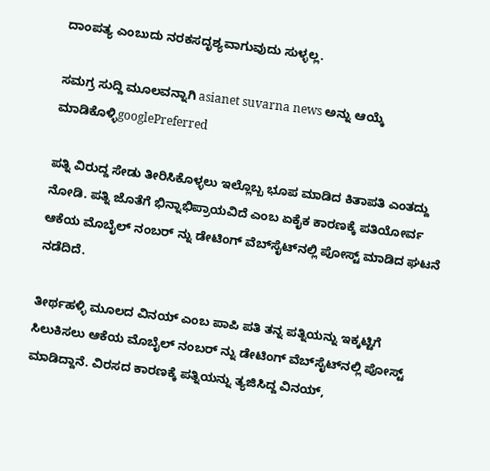ದಾಂಪತ್ಯ ಎಂಬುದು ನರಕಸದೃಶ್ಯವಾಗುವುದು ಸುಳ್ಳಲ್ಲ.

ಸಮಗ್ರ ಸುದ್ದಿ ಮೂಲವನ್ನಾಗಿ asianet suvarna news ಅನ್ನು ಆಯ್ಕೆ ಮಾಡಿಕೊಳ್ಳಿgooglePreferred

ಪತ್ನಿ ವಿರುದ್ದ ಸೇಡು ತೀರಿಸಿಕೊಳ್ಳಲು ಇಲ್ಲೊಬ್ಬ ಭೂಪ ಮಾಡಿದ ಕಿತಾಪತಿ ಎಂತದ್ದು ನೋಡಿ. ಪತ್ನಿ ಜೊತೆಗೆ ಭಿನ್ನಾಭಿಪ್ರಾಯವಿದೆ ಎಂಬ ಏಕೈಕ ಕಾರಣಕ್ಕೆ ಪತಿಯೋರ್ವ ಆಕೆಯ ಮೊಬೈಲ್ ನಂಬರ್ ನ್ನು ಡೇಟಿಂಗ್ ವೆಬ್‌ಸೈಟ್‌ನಲ್ಲಿ ಪೋಸ್ಟ್ ಮಾಡಿದ ಘಟನೆ ನಡೆದಿದೆ.

ತೀರ್ಥಹಳ್ಳಿ ಮೂಲದ ವಿನಯ್ ಎಂಬ ಪಾಪಿ ಪತಿ ತನ್ನ ಪತ್ನಿಯನ್ನು ಇಕ್ಕಟ್ಟಿಗೆ ಸಿಲುಕಿಸಲು ಆಕೆಯ ಮೊಬೈಲ್ ನಂಬರ್ ನ್ನು ಡೇಟಿಂಗ್ ವೆಬ್‌ಸೈಟ್‌ನಲ್ಲಿ ಪೋಸ್ಟ್ ಮಾಡಿದ್ದಾನೆ. ವಿರಸದ ಕಾರಣಕ್ಕೆ ಪತ್ನಿಯನ್ನು ತ್ಯಜಿಸಿದ್ದ ವಿನಯ್,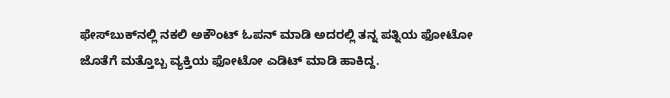ಫೇಸ್‌ಬುಕ್‌ನಲ್ಲಿ ನಕಲಿ ಅಕೌಂಟ್ ಓಪನ್ ಮಾಡಿ ಅದರಲ್ಲಿ ತನ್ನ ಪತ್ನಿಯ ಫೋಟೋ ಜೊತೆಗೆ ಮತ್ತೊಬ್ಬ ವ್ಯಕ್ತಿಯ ಫೋಟೋ ಎಡಿಟ್ ಮಾಡಿ ಹಾಕಿದ್ದ.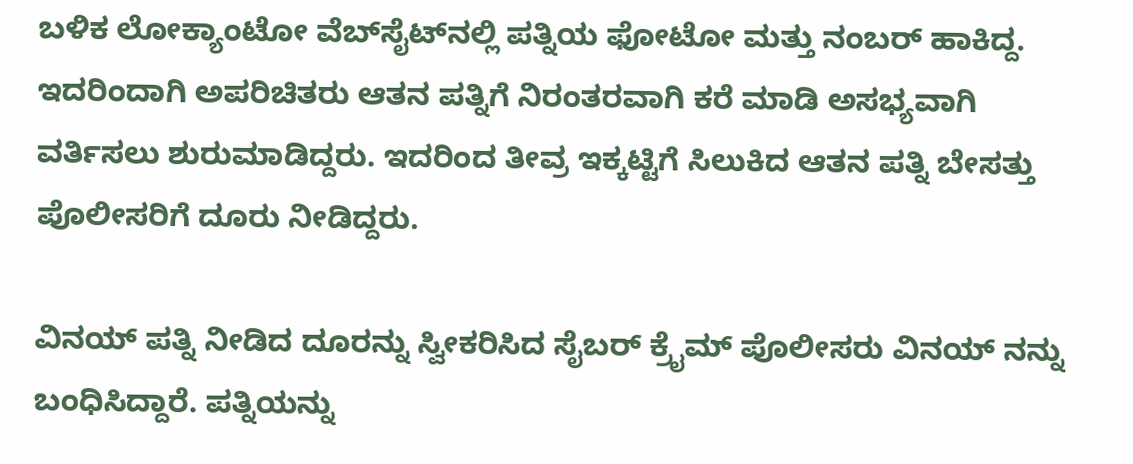ಬಳಿಕ ಲೋಕ್ಯಾಂಟೋ ವೆಬ್‌ಸೈಟ್‌ನಲ್ಲಿ ಪತ್ನಿಯ ಫೋಟೋ ಮತ್ತು ನಂಬರ್ ಹಾಕಿದ್ದ. ಇದರಿಂದಾಗಿ ಅಪರಿಚಿತರು ಆತನ ಪತ್ನಿಗೆ ನಿರಂತರವಾಗಿ ಕರೆ ಮಾಡಿ ಅಸಭ್ಯವಾಗಿ ವರ್ತಿಸಲು ಶುರುಮಾಡಿದ್ದರು. ಇದರಿಂದ ತೀವ್ರ ಇಕ್ಕಟ್ಟಿಗೆ ಸಿಲುಕಿದ ಆತನ ಪತ್ನಿ ಬೇಸತ್ತು ಪೊಲೀಸರಿಗೆ ದೂರು ನೀಡಿದ್ದರು.

ವಿನಯ್ ಪತ್ನಿ ನೀಡಿದ ದೂರನ್ನು ಸ್ವೀಕರಿಸಿದ ಸೈಬರ್ ಕ್ರೈಮ್ ಪೊಲೀಸರು ವಿನಯ್ ನನ್ನು ಬಂಧಿಸಿದ್ದಾರೆ. ಪತ್ನಿಯನ್ನು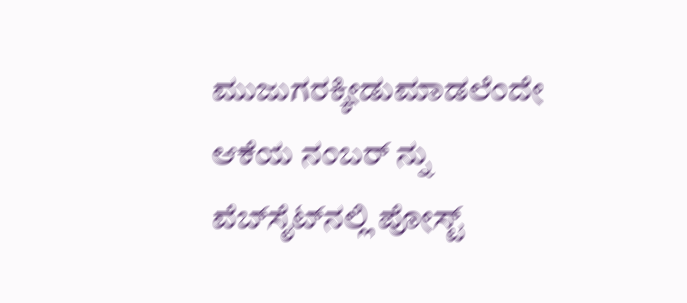ಮುಜುಗರಕ್ಕೀಡುಮಾಡಲೆಂದೇ ಆಕೆಯ ನಂಬರ್ ನ್ನು ವೆಬ್‌ಸೈಟ್‌ನಲ್ಲಿ ಪೋಸ್ಟ್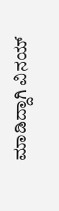ಮಾಡಿದ್ದಾಗಿ ವಿನಯ್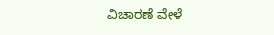ವಿಚಾರಣೆ ವೇಳೆ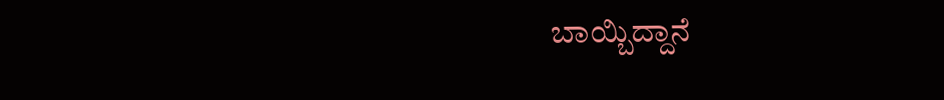ಬಾಯ್ಬಿದ್ದಾನೆ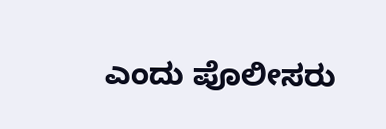ಎಂದು ಪೊಲೀಸರು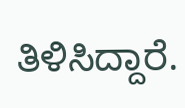ತಿಳಿಸಿದ್ದಾರೆ.